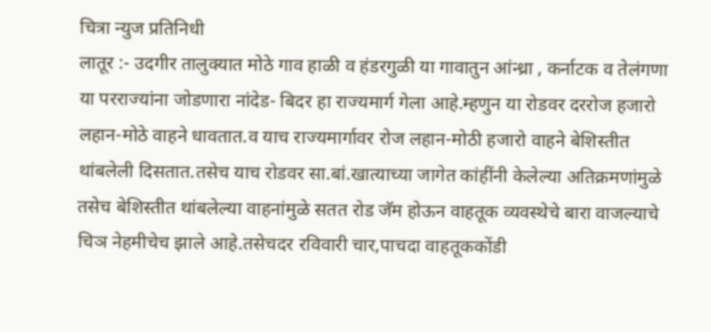चित्रा न्युज प्रतिनिधी
लातूर :- उदगीर तालुक्यात मोठे गाव हाळी व हंडरगुळी या गावातुन आंन्ध्रा , कर्नाटक व तेलंगणा या परराज्यांना जोडणारा नांदेड- बिदर हा राज्यमार्ग गेला आहे.म्हणुन या रोडवर दररोज हजारो लहान-मोठे वाहने धावतात.व याच राज्यमार्गावर रोज लहान-मोठी हजारो वाहने बेशिस्तीत थांबलेली दिसतात.तसेच याच रोडवर सा.बां.खात्याच्या जागेत कांहींनी केलेल्या अतिक्रमणांमुळे तसेच बेशिस्तीत थांबलेल्या वाहनांमुळे सतत रोड जॅम होऊन वाहतूक व्यवस्थेचे बारा वाजल्याचे चिञ नेहमीचेच झाले आहे.तसेचदर रविवारी चार,पाचदा वाहतूककोंडी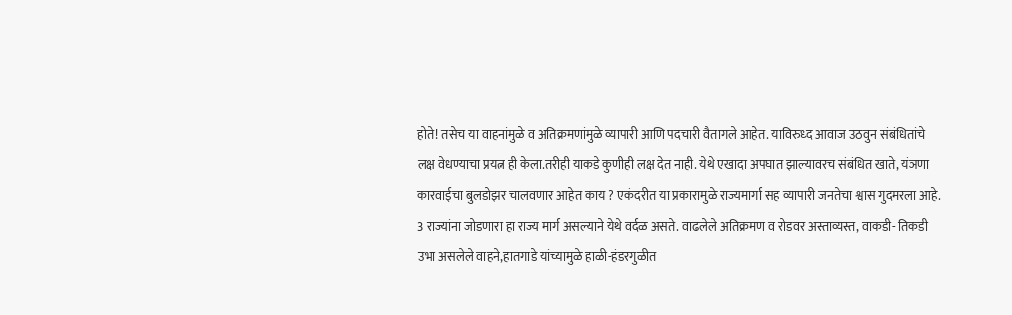होते! तसेच या वाहनांमुळे व अतिक्रमणांमुळे व्यापारी आणि पदचारी वैतागले आहेत. याविरुध्द आवाज उठवुन संबंधितांचे लक्ष वेधण्याचा प्रयत्न ही केला.तरीही याकडे कुणीही लक्ष देत नाही. येथे एखादा अपघात झाल्यावरच संबंधित खाते, यंञणा कारवाईचा बुलडोझर चालवणार आहेत काय ? एकंदरीत या प्रकारामुळे राज्यमार्गा सह व्यापारी जनतेचा श्वास गुदमरला आहे. 3 राज्यांना जोडणारा हा राज्य मार्ग असल्याने येथे वर्दळ असते. वाढलेले अतिक्रमण व रोडवर अस्ताव्यस्त, वाकडी- तिकडी उभा असलेले वाहने,हातगाडे यांच्यामुळे हाळी-हंडरगुळीत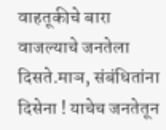वाहतूकीचे बारा वाजल्याचे जनतेला दिसते.माञ, संबंधितांना दिसेना ! याचेच जनतेतून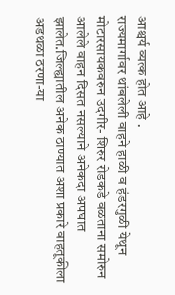आश्चर्य व्यत्क होत आहे .
राज्यमार्गावर थांबलेली वाहने हाळी व हंडरगुळी येथून मोटारसायकवरुन उदगीर- शिरुर रोडकडे वळताना समोरुन आलेले वाहन दिसत नसल्याने अनेकदा अपघात झालेत.जिल्ह्यातील अनेक ठाण्यात अशा प्रकारे वाहतूकीला अडथळा ठरणा-या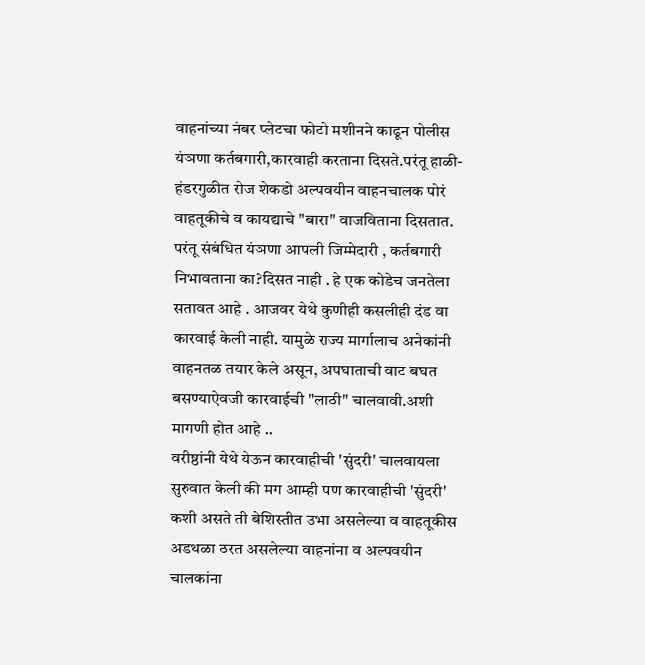वाहनांच्या नंबर प्लेटचा फोटो मशीनने काढून पोलीस यंञणा कर्तबगारी,कारवाही करताना दिसते.परंतू हाळी-हंडरगुळीत रोज शेकडो अल्पवयीन वाहनचालक पोरं वाहतूकीचे व कायद्याचे "बारा" वाजविताना दिसतात. परंतू संबंधित यंञणा आपली जिम्मेदारी , कर्तबगारी निभावताना का?दिसत नाही . हे एक कोडेच जनतेला सतावत आहे . आजवर येथे कुणीही कसलीही दंड वा कारवाई केली नाही. यामुळे राज्य मार्गालाच अनेकांनी वाहनतळ तयार केले असून, अपघाताची वाट बघत बसण्याऐवजी कारवाईची "लाठी" चालवावी.अशी मागणी होत आहे ..
वरीष्ठांनी येथे येऊन कारवाहीची 'सुंदरी' चालवायला सुरुवात केली की मग आम्ही पण कारवाहीची 'सुंदरी' कशी असते ती बेशिस्तीत उभा असलेल्या व वाहतूकीस अडथळा ठरत असलेल्या वाहनांना व अल्पवयीन चालकांना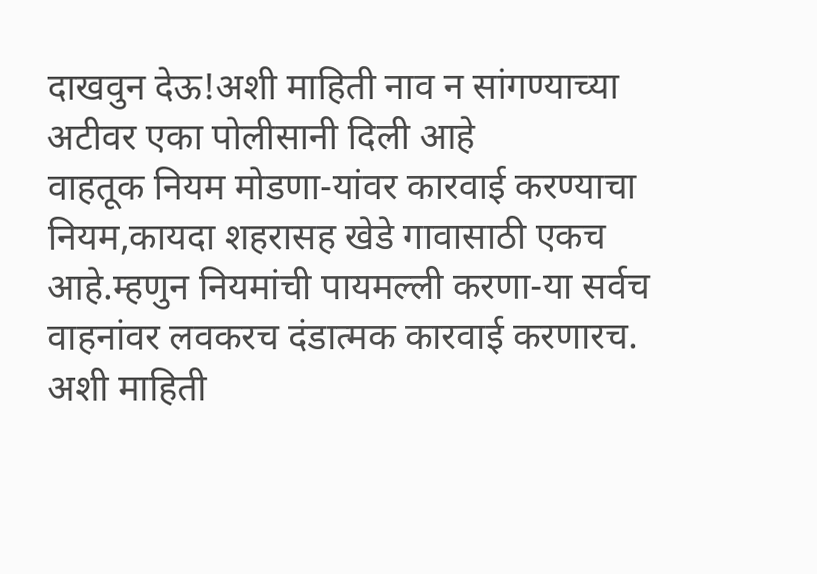दाखवुन देऊ!अशी माहिती नाव न सांगण्याच्या अटीवर एका पोलीसानी दिली आहे
वाहतूक नियम मोडणा-यांवर कारवाई करण्याचा नियम,कायदा शहरासह खेडे गावासाठी एकच आहे.म्हणुन नियमांची पायमल्ली करणा-या सर्वच वाहनांवर लवकरच दंडात्मक कारवाई करणारच. अशी माहिती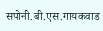सपोनी.बी.एस.गायकवाड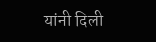यांनी दिली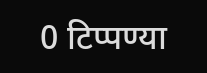0 टिप्पण्या